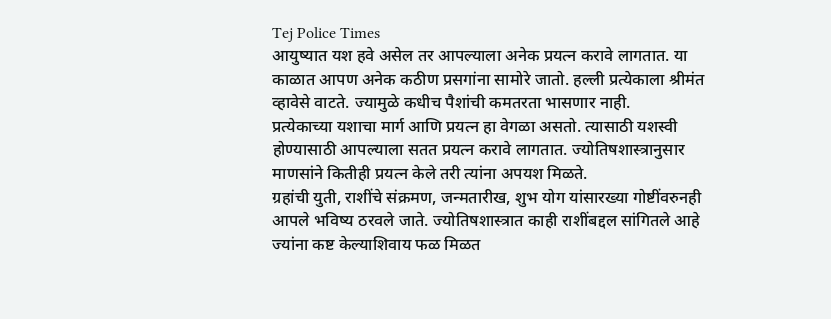Tej Police Times
आयुष्यात यश हवे असेल तर आपल्याला अनेक प्रयत्न करावे लागतात. या काळात आपण अनेक कठीण प्रसगांना सामोरे जातो. हल्ली प्रत्येकाला श्रीमंत व्हावेसे वाटते. ज्यामुळे कधीच पैशांची कमतरता भासणार नाही.
प्रत्येकाच्या यशाचा मार्ग आणि प्रयत्न हा वेगळा असतो. त्यासाठी यशस्वी होण्यासाठी आपल्याला सतत प्रयत्न करावे लागतात. ज्योतिषशास्त्रानुसार माणसांने कितीही प्रयत्न केले तरी त्यांना अपयश मिळते.
ग्रहांची युती, राशींचे संक्रमण, जन्मतारीख, शुभ योग यांसारख्या गोष्टींवरुनही आपले भविष्य ठरवले जाते. ज्योतिषशास्त्रात काही राशींबद्दल सांगितले आहे ज्यांना कष्ट केल्याशिवाय फळ मिळत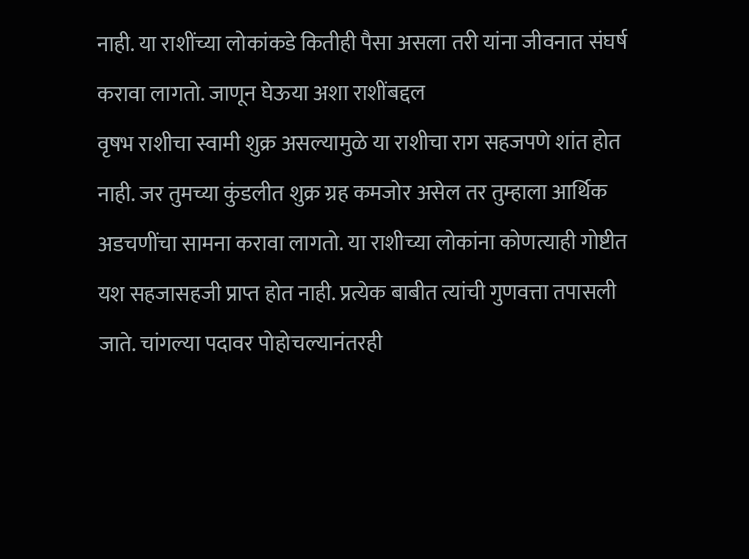नाही. या राशींच्या लोकांकडे कितीही पैसा असला तरी यांना जीवनात संघर्ष करावा लागतो. जाणून घेऊया अशा राशींबद्दल
वृषभ राशीचा स्वामी शुक्र असल्यामुळे या राशीचा राग सहजपणे शांत होत नाही. जर तुमच्या कुंडलीत शुक्र ग्रह कमजोर असेल तर तुम्हाला आर्थिक अडचणींचा सामना करावा लागतो. या राशीच्या लोकांना कोणत्याही गोष्टीत यश सहजासहजी प्राप्त होत नाही. प्रत्येक बाबीत त्यांची गुणवत्ता तपासली जाते. चांगल्या पदावर पोहोचल्यानंतरही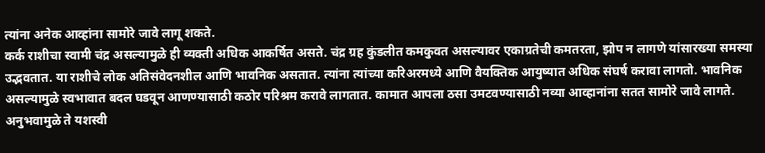त्यांना अनेक आव्हांना सामोरे जावे लागू शकते.
कर्क राशीचा स्वामी चंद्र असल्यामुळे ही व्यक्ती अधिक आकर्षित असते. चंद्र ग्रह कुंडलीत कमकुवत असल्यावर एकाग्रतेची कमतरता, झोप न लागणे यांसारख्या समस्या उद्भवतात. या राशीचे लोक अतिसंवेदनशील आणि भावनिक असतात. त्यांना त्यांच्या करिअरमध्ये आणि वैयक्तिक आयुष्यात अधिक संघर्ष करावा लागतो. भावनिक असल्यामुळे स्वभावात बदल घडवून आणण्यासाठी कठोर परिश्रम करावे लागतात. कामात आपला ठसा उमटवण्यासाठी नव्या आव्हानांना सतत सामोरे जावे लागते. अनुभवामुळे ते यशस्वी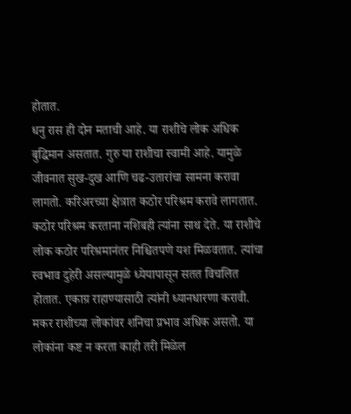होतात.
धनु रास ही दोन मताची आहे. या राशीचे लोक अधिक बुद्धिमान असतात. गुरु या राशीचा स्वामी आहे. यामुळे जीवनात सुख-दुख आणि चढ-उतारांचा सामना करावा लागतो. करिअरच्या क्षेत्रात कठोर परिश्रम करावे लागतात. कठोर परिश्रम करताना नशिबही त्यांना साथ देते. या राशीचे लोक कठोर परिश्रमानंतर निश्चितपणे यश मिळवतात. त्यांचा स्वभाव दुहेरी असल्यामुळे ध्येयापासून सतत विचलित होतात. एकाग्र राहाण्यासाठी त्यांनी ध्यानधारणा करावी.
मकर राशीच्या लोकांवर शनिचा प्रभाव अधिक असतो. या लोकांना कष्ट न करता काही तरी मिळेल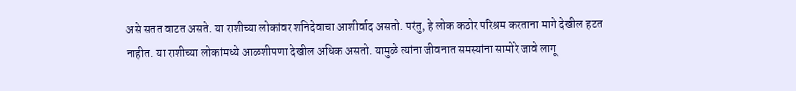असे सतत वाटत असते. या राशीच्या लोकांवर शनिदेवाचा आशीर्वाद असतो. परंतु, हे लोक कठोर परिश्रम करताना मागे देखील हटत नाहीत. या राशीच्या लोकांमध्ये आळशीपणा देखील अधिक असतो. यामुळे त्यांना जीवनात समस्यांना सामोरे जावे लागू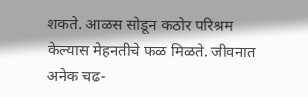शकते. आळस सोडून कठोर परिश्रम केल्यास मेहनतीचे फळ मिळते. जीवनात अनेक चढ-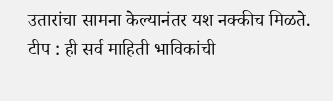उतारांचा सामना केल्यानंतर यश नक्कीच मिळते.
टीप : ही सर्व माहिती भाविकांची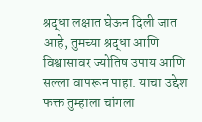श्रद्धा लक्षात घेऊन दिली जात आहे, तुमच्या श्रद्धा आणि विश्वासावर ज्योतिष उपाय आणि सल्ला वापरून पाहा. याचा उद्देश फक्त तुम्हाला चांगला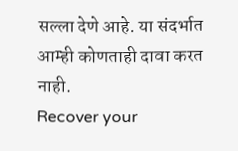सल्ला देणे आहे. या संदर्भात आम्ही कोणताही दावा करत नाही.
Recover your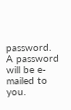password.
A password will be e-mailed to you.